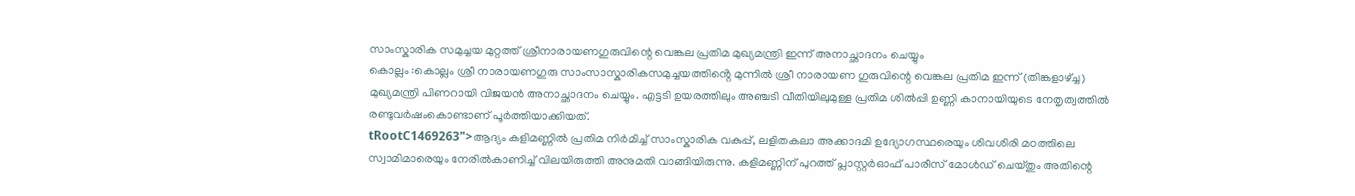സാംസ്കാരിക സമുച്ചയ മുറ്റത്ത് ശ്രീനാരായണഗുരുവിന്റെ വെങ്കല പ്രതിമ മുഖ്യമന്ത്രി ഇന്ന് അനാച്ഛാദനം ചെയ്യും
കൊല്ലം :കൊല്ലം ശ്രീ നാരായണഗുരു സാംസാസ്കാരികസമുച്ചയത്തിൻ്റെ മുന്നിൽ ശ്രീ നാരായണ ഗുരുവിന്റെ വെങ്കല പ്രതിമ ഇന്ന് (തിങ്കളാഴ്ച്ച) മുഖ്യമന്ത്രി പിണറായി വിജയൻ അനാച്ഛാദനം ചെയ്യും. എട്ടടി ഉയരത്തിലും അഞ്ചടി വീതിയിലുമുള്ള പ്രതിമ ശിൽപ്പി ഉണ്ണി കാനായിയുടെ നേതൃത്വത്തിൽ രണ്ടുവർഷംകൊണ്ടാണ് പൂർത്തിയാക്കിയത്.
tRootC1469263">ആദ്യം കളിമണ്ണിൽ പ്രതിമ നിർമിച്ച് സാംസ്കാരിക വകുപ്പ്, ലളിതകലാ അക്കാദമി ഉദ്യോഗസ്ഥരെയും ശിവശിരി മഠത്തിലെ സ്വാമിമാരെയും നേരിൽകാണിച്ച് വിലയിരുത്തി അനുമതി വാങ്ങിയിരുന്നു. കളിമണ്ണിന് പുറത്ത് പ്ലാസ്റ്റർഓഫ് പാരീസ് മോൾഡ് ചെയ്തും അതിന്റെ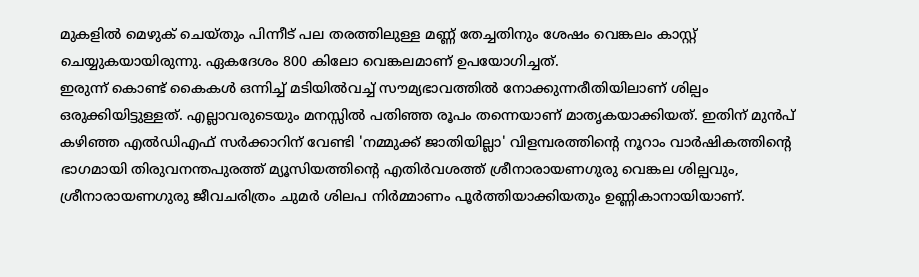മുകളിൽ മെഴുക് ചെയ്തും പിന്നീട് പല തരത്തിലുള്ള മണ്ണ് തേച്ചതിനും ശേഷം വെങ്കലം കാസ്റ്റ് ചെയ്യുകയായിരുന്നു. ഏകദേശം 800 കിലോ വെങ്കലമാണ് ഉപയോഗിച്ചത്.
ഇരുന്ന് കൊണ്ട് കൈകൾ ഒന്നിച്ച് മടിയിൽവച്ച് സൗമ്യഭാവത്തിൽ നോക്കുന്നരീതിയിലാണ് ശില്പം ഒരുക്കിയിട്ടുള്ളത്. എല്ലാവരുടെയും മനസ്സിൽ പതിഞ്ഞ രൂപം തന്നെയാണ് മാതൃകയാക്കിയത്. ഇതിന് മുൻപ് കഴിഞ്ഞ എൽഡിഎഫ് സർക്കാറിന് വേണ്ടി 'നമ്മുക്ക് ജാതിയില്ലാ' വിളമ്പരത്തിൻ്റെ നൂറാം വാർഷികത്തിൻ്റെ ഭാഗമായി തിരുവനന്തപുരത്ത് മ്യൂസിയത്തിൻ്റെ എതിർവശത്ത് ശ്രീനാരായണഗുരു വെങ്കല ശില്പവും, ശ്രീനാരായണഗുരു ജീവചരിത്രം ചുമർ ശിലപ നിർമ്മാണം പൂർത്തിയാക്കിയതും ഉണ്ണികാനായിയാണ്.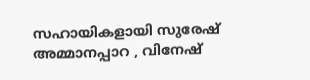സഹായികളായി സുരേഷ് അമ്മാനപ്പാറ , വിനേഷ്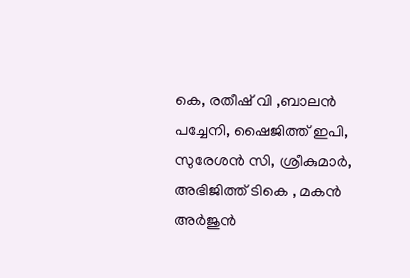കെ, രതീഷ് വി ,ബാലൻ പച്ചേനി, ഷൈജിത്ത് ഇപി, സുരേശൻ സി, ശ്രീകുമാർ, അഭിജിത്ത് ടികെ , മകൻ അർജുൻ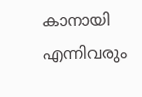കാനായി എന്നിവരും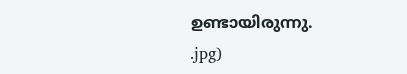ഉണ്ടായിരുന്നു.
.jpg)